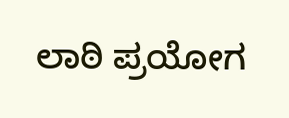ಲಾಠಿ ಪ್ರಯೋಗ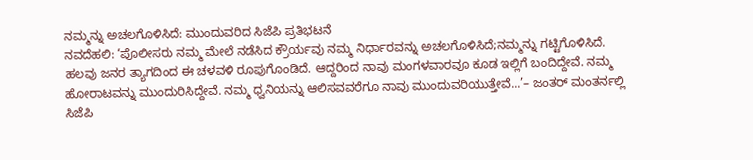ನಮ್ಮನ್ನು ಅಚಲಗೊಳಿಸಿದೆ: ಮುಂದುವರಿದ ಸಿಜೆಪಿ ಪ್ರತಿಭಟನೆ
ನವದೆಹಲಿ: ‘ಪೊಲೀಸರು ನಮ್ಮ ಮೇಲೆ ನಡೆಸಿದ ಕ್ರೌರ್ಯವು ನಮ್ಮ ನಿರ್ಧಾರವನ್ನು ಅಚಲಗೊಳಿಸಿದೆ;ನಮ್ಮನ್ನು ಗಟ್ಟಿಗೊಳಿಸಿದೆ. ಹಲವು ಜನರ ತ್ಯಾಗದಿಂದ ಈ ಚಳವಳಿ ರೂಪುಗೊಂಡಿದೆ. ಆದ್ದರಿಂದ ನಾವು ಮಂಗಳವಾರವೂ ಕೂಡ ಇಲ್ಲಿಗೆ ಬಂದಿದ್ದೇವೆ. ನಮ್ಮ ಹೋರಾಟವನ್ನು ಮುಂದುರಿಸಿದ್ದೇವೆ. ನಮ್ಮ ಧ್ವನಿಯನ್ನು ಆಲಿಸವವರೆಗೂ ನಾವು ಮುಂದುವರಿಯುತ್ತೇವೆ...’– ಜಂತರ್ ಮಂತರ್ನಲ್ಲಿ ಸಿಜೆಪಿ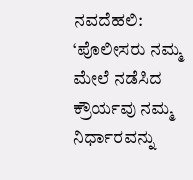ನವದೆಹಲಿ: ‘ಪೊಲೀಸರು ನಮ್ಮ ಮೇಲೆ ನಡೆಸಿದ ಕ್ರೌರ್ಯವು ನಮ್ಮ ನಿರ್ಧಾರವನ್ನು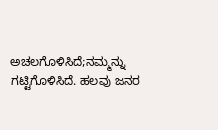ಅಚಲಗೊಳಿಸಿದೆ;ನಮ್ಮನ್ನು ಗಟ್ಟಿಗೊಳಿಸಿದೆ. ಹಲವು ಜನರ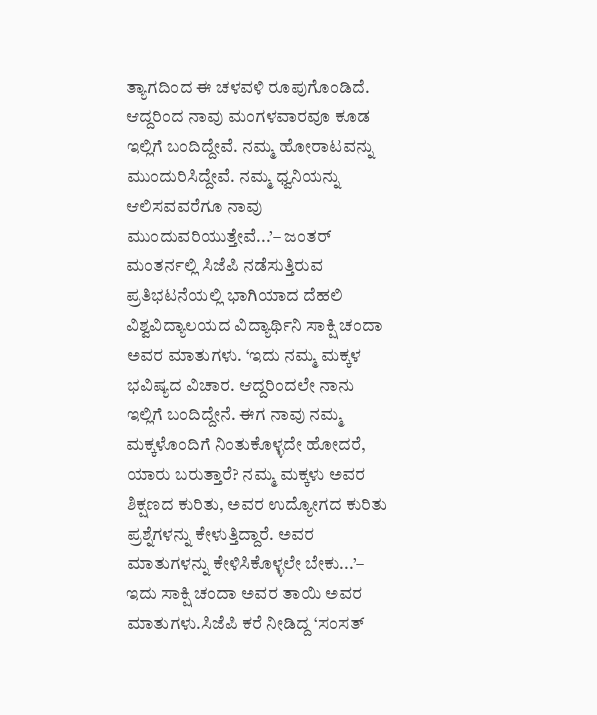ತ್ಯಾಗದಿಂದ ಈ ಚಳವಳಿ ರೂಪುಗೊಂಡಿದೆ. ಆದ್ದರಿಂದ ನಾವು ಮಂಗಳವಾರವೂ ಕೂಡ ಇಲ್ಲಿಗೆ ಬಂದಿದ್ದೇವೆ. ನಮ್ಮ ಹೋರಾಟವನ್ನು ಮುಂದುರಿಸಿದ್ದೇವೆ. ನಮ್ಮ ಧ್ವನಿಯನ್ನು ಆಲಿಸವವರೆಗೂ ನಾವು ಮುಂದುವರಿಯುತ್ತೇವೆ...’– ಜಂತರ್ ಮಂತರ್ನಲ್ಲಿ ಸಿಜೆಪಿ ನಡೆಸುತ್ತಿರುವ ಪ್ರತಿಭಟನೆಯಲ್ಲಿ ಭಾಗಿಯಾದ ದೆಹಲಿ ವಿಶ್ವವಿದ್ಯಾಲಯದ ವಿದ್ಯಾರ್ಥಿನಿ ಸಾಕ್ಷಿ ಚಂದಾ ಅವರ ಮಾತುಗಳು. ‘ಇದು ನಮ್ಮ ಮಕ್ಕಳ ಭವಿಷ್ಯದ ವಿಚಾರ. ಆದ್ದರಿಂದಲೇ ನಾನು ಇಲ್ಲಿಗೆ ಬಂದಿದ್ದೇನೆ. ಈಗ ನಾವು ನಮ್ಮ ಮಕ್ಕಳೊಂದಿಗೆ ನಿಂತುಕೊಳ್ಳದೇ ಹೋದರೆ, ಯಾರು ಬರುತ್ತಾರೆ? ನಮ್ಮ ಮಕ್ಕಳು ಅವರ ಶಿಕ್ಷಣದ ಕುರಿತು, ಅವರ ಉದ್ಯೋಗದ ಕುರಿತು ಪ್ರಶ್ನೆಗಳನ್ನು ಕೇಳುತ್ತಿದ್ದಾರೆ. ಅವರ ಮಾತುಗಳನ್ನು ಕೇಳಿಸಿಕೊಳ್ಳಲೇ ಬೇಕು...’– ಇದು ಸಾಕ್ಷಿ ಚಂದಾ ಅವರ ತಾಯಿ ಅವರ ಮಾತುಗಳು.ಸಿಜೆಪಿ ಕರೆ ನೀಡಿದ್ದ ‘ಸಂಸತ್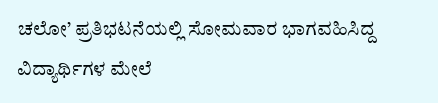ಚಲೋ’ ಪ್ರತಿಭಟನೆಯಲ್ಲಿ ಸೋಮವಾರ ಭಾಗವಹಿಸಿದ್ದ ವಿದ್ಯಾರ್ಥಿಗಳ ಮೇಲೆ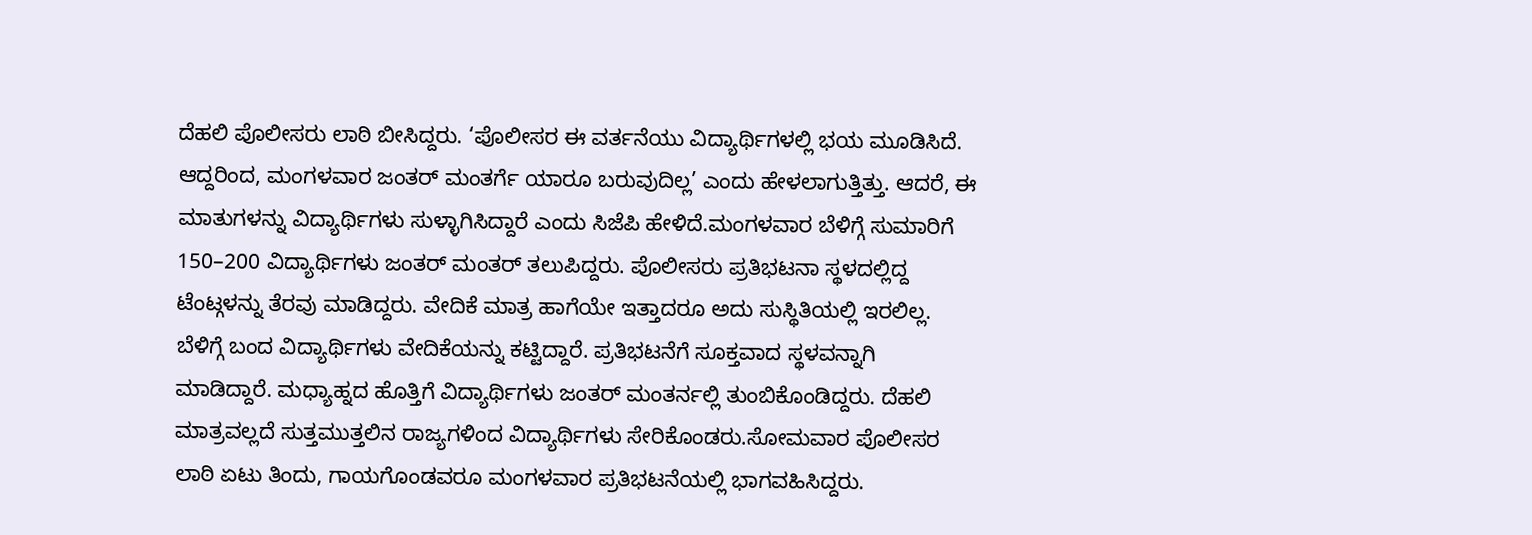ದೆಹಲಿ ಪೊಲೀಸರು ಲಾಠಿ ಬೀಸಿದ್ದರು. ‘ಪೊಲೀಸರ ಈ ವರ್ತನೆಯು ವಿದ್ಯಾರ್ಥಿಗಳಲ್ಲಿ ಭಯ ಮೂಡಿಸಿದೆ. ಆದ್ದರಿಂದ, ಮಂಗಳವಾರ ಜಂತರ್ ಮಂತರ್ಗೆ ಯಾರೂ ಬರುವುದಿಲ್ಲ’ ಎಂದು ಹೇಳಲಾಗುತ್ತಿತ್ತು. ಆದರೆ, ಈ ಮಾತುಗಳನ್ನು ವಿದ್ಯಾರ್ಥಿಗಳು ಸುಳ್ಳಾಗಿಸಿದ್ದಾರೆ ಎಂದು ಸಿಜೆಪಿ ಹೇಳಿದೆ.ಮಂಗಳವಾರ ಬೆಳಿಗ್ಗೆ ಸುಮಾರಿಗೆ 150–200 ವಿದ್ಯಾರ್ಥಿಗಳು ಜಂತರ್ ಮಂತರ್ ತಲುಪಿದ್ದರು. ಪೊಲೀಸರು ಪ್ರತಿಭಟನಾ ಸ್ಥಳದಲ್ಲಿದ್ದ ಟೆಂಟ್ಗಳನ್ನು ತೆರವು ಮಾಡಿದ್ದರು. ವೇದಿಕೆ ಮಾತ್ರ ಹಾಗೆಯೇ ಇತ್ತಾದರೂ ಅದು ಸುಸ್ಥಿತಿಯಲ್ಲಿ ಇರಲಿಲ್ಲ. ಬೆಳಿಗ್ಗೆ ಬಂದ ವಿದ್ಯಾರ್ಥಿಗಳು ವೇದಿಕೆಯನ್ನು ಕಟ್ಟಿದ್ದಾರೆ. ಪ್ರತಿಭಟನೆಗೆ ಸೂಕ್ತವಾದ ಸ್ಥಳವನ್ನಾಗಿ ಮಾಡಿದ್ದಾರೆ. ಮಧ್ಯಾಹ್ನದ ಹೊತ್ತಿಗೆ ವಿದ್ಯಾರ್ಥಿಗಳು ಜಂತರ್ ಮಂತರ್ನಲ್ಲಿ ತುಂಬಿಕೊಂಡಿದ್ದರು. ದೆಹಲಿ ಮಾತ್ರವಲ್ಲದೆ ಸುತ್ತಮುತ್ತಲಿನ ರಾಜ್ಯಗಳಿಂದ ವಿದ್ಯಾರ್ಥಿಗಳು ಸೇರಿಕೊಂಡರು.ಸೋಮವಾರ ಪೊಲೀಸರ ಲಾಠಿ ಏಟು ತಿಂದು, ಗಾಯಗೊಂಡವರೂ ಮಂಗಳವಾರ ಪ್ರತಿಭಟನೆಯಲ್ಲಿ ಭಾಗವಹಿಸಿದ್ದರು.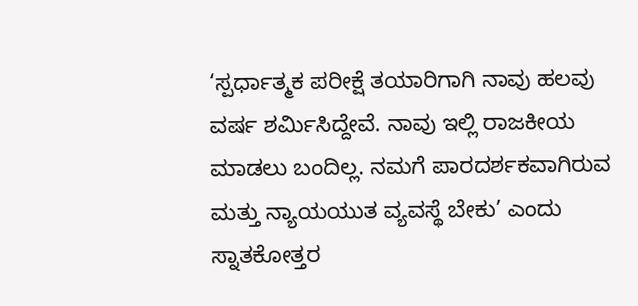‘ಸ್ಪರ್ಧಾತ್ಮಕ ಪರೀಕ್ಷೆ ತಯಾರಿಗಾಗಿ ನಾವು ಹಲವು ವರ್ಷ ಶರ್ಮಿಸಿದ್ದೇವೆ. ನಾವು ಇಲ್ಲಿ ರಾಜಕೀಯ ಮಾಡಲು ಬಂದಿಲ್ಲ. ನಮಗೆ ಪಾರದರ್ಶಕವಾಗಿರುವ ಮತ್ತು ನ್ಯಾಯಯುತ ವ್ಯವಸ್ಥೆ ಬೇಕು’ ಎಂದು ಸ್ನಾತಕೋತ್ತರ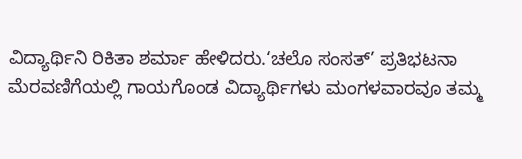ವಿದ್ಯಾರ್ಥಿನಿ ರಿಕಿತಾ ಶರ್ಮಾ ಹೇಳಿದರು.‘ಚಲೊ ಸಂಸತ್’ ಪ್ರತಿಭಟನಾ ಮೆರವಣಿಗೆಯಲ್ಲಿ ಗಾಯಗೊಂಡ ವಿದ್ಯಾರ್ಥಿಗಳು ಮಂಗಳವಾರವೂ ತಮ್ಮ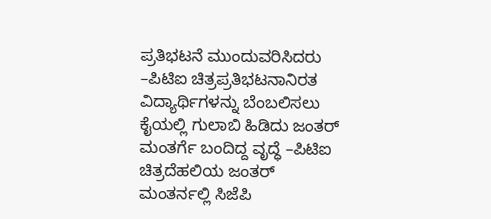ಪ್ರತಿಭಟನೆ ಮುಂದುವರಿಸಿದರು –ಪಿಟಿಐ ಚಿತ್ರಪ್ರತಿಭಟನಾನಿರತ ವಿದ್ಯಾರ್ಥಿಗಳನ್ನು ಬೆಂಬಲಿಸಲು ಕೈಯಲ್ಲಿ ಗುಲಾಬಿ ಹಿಡಿದು ಜಂತರ್ ಮಂತರ್ಗೆ ಬಂದಿದ್ದ ವೃದ್ಧೆ –ಪಿಟಿಐ ಚಿತ್ರದೆಹಲಿಯ ಜಂತರ್ ಮಂತರ್ನಲ್ಲಿ ಸಿಜೆಪಿ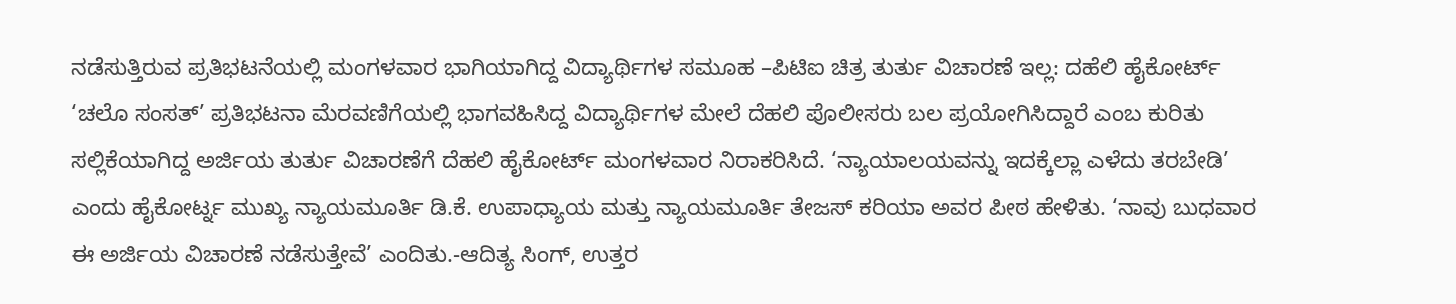ನಡೆಸುತ್ತಿರುವ ಪ್ರತಿಭಟನೆಯಲ್ಲಿ ಮಂಗಳವಾರ ಭಾಗಿಯಾಗಿದ್ದ ವಿದ್ಯಾರ್ಥಿಗಳ ಸಮೂಹ –ಪಿಟಿಐ ಚಿತ್ರ ತುರ್ತು ವಿಚಾರಣೆ ಇಲ್ಲ: ದಹೆಲಿ ಹೈಕೋರ್ಟ್ ‘ಚಲೊ ಸಂಸತ್’ ಪ್ರತಿಭಟನಾ ಮೆರವಣಿಗೆಯಲ್ಲಿ ಭಾಗವಹಿಸಿದ್ದ ವಿದ್ಯಾರ್ಥಿಗಳ ಮೇಲೆ ದೆಹಲಿ ಪೊಲೀಸರು ಬಲ ಪ್ರಯೋಗಿಸಿದ್ದಾರೆ ಎಂಬ ಕುರಿತು ಸಲ್ಲಿಕೆಯಾಗಿದ್ದ ಅರ್ಜಿಯ ತುರ್ತು ವಿಚಾರಣೆಗೆ ದೆಹಲಿ ಹೈಕೋರ್ಟ್ ಮಂಗಳವಾರ ನಿರಾಕರಿಸಿದೆ. ‘ನ್ಯಾಯಾಲಯವನ್ನು ಇದಕ್ಕೆಲ್ಲಾ ಎಳೆದು ತರಬೇಡಿ’ ಎಂದು ಹೈಕೋರ್ಟ್ನ ಮುಖ್ಯ ನ್ಯಾಯಮೂರ್ತಿ ಡಿ.ಕೆ. ಉಪಾಧ್ಯಾಯ ಮತ್ತು ನ್ಯಾಯಮೂರ್ತಿ ತೇಜಸ್ ಕರಿಯಾ ಅವರ ಪೀಠ ಹೇಳಿತು. ‘ನಾವು ಬುಧವಾರ ಈ ಅರ್ಜಿಯ ವಿಚಾರಣೆ ನಡೆಸುತ್ತೇವೆ’ ಎಂದಿತು.-ಆದಿತ್ಯ ಸಿಂಗ್, ಉತ್ತರ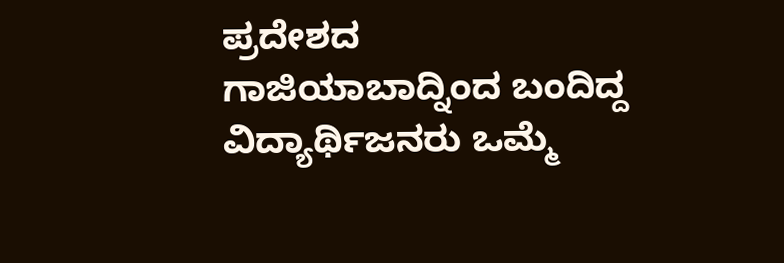ಪ್ರದೇಶದ ಗಾಜಿಯಾಬಾದ್ನಿಂದ ಬಂದಿದ್ದ ವಿದ್ಯಾರ್ಥಿಜನರು ಒಮ್ಮೆ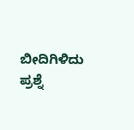ಬೀದಿಗಿಳಿದು ಪ್ರಶ್ನೆ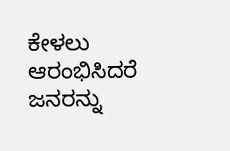ಕೇಳಲು ಆರಂಭಿಸಿದರೆ ಜನರನ್ನು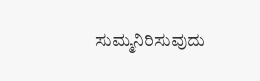ಸುಮ್ಮನಿರಿಸುವುದು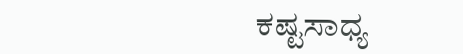ಕಷ್ಟಸಾಧ್ಯ